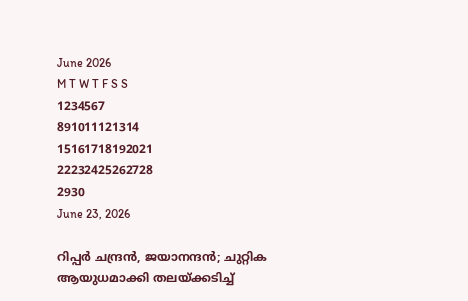June 2026
M T W T F S S
1234567
891011121314
15161718192021
22232425262728
2930
June 23, 2026

റിപ്പർ ചന്ദ്രൻ, ജയാനന്ദൻ; ചുറ്റിക ആയുധമാക്കി തലയ്ക്കടിച്ച്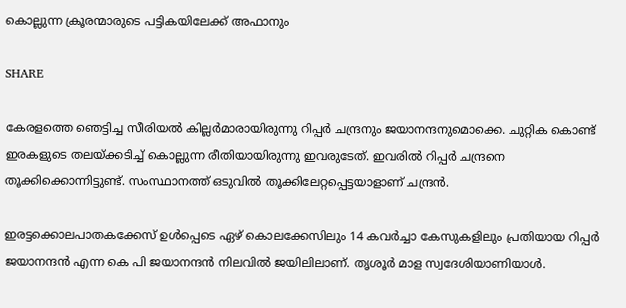കൊല്ലുന്ന ക്രൂരന്മാരുടെ പട്ടികയിലേക്ക് അഫാനും

SHARE

കേരളത്തെ ഞെട്ടിച്ച സീരിയൽ കില്ലർമാരായിരുന്നു റിപ്പർ ചന്ദ്രനും ജയാനന്ദനുമൊക്കെ. ചുറ്റിക കൊണ്ട് ഇരകളുടെ തലയ്ക്കടിച്ച് കൊല്ലുന്ന രീതിയായിരുന്നു ഇവരുടേത്. ഇവരിൽ റിപ്പർ ചന്ദ്രനെ തൂക്കിക്കൊന്നിട്ടുണ്ട്. സംസ്ഥാനത്ത് ഒടുവിൽ തൂക്കിലേറ്റപ്പെട്ടയാളാണ് ചന്ദ്രൻ.

ഇരട്ടക്കൊലപാതകക്കേസ് ഉള്‍പ്പെടെ ഏഴ് കൊലക്കേസിലും 14 കവര്‍ച്ചാ കേസുകളിലും പ്രതിയായ റിപ്പര്‍ ജയാനന്ദന്‍ എന്ന കെ പി ജയാനന്ദന്‍ നിലവിൽ ജയിലിലാണ്. തൃശൂര്‍ മാള സ്വദേശിയാണിയാള്‍.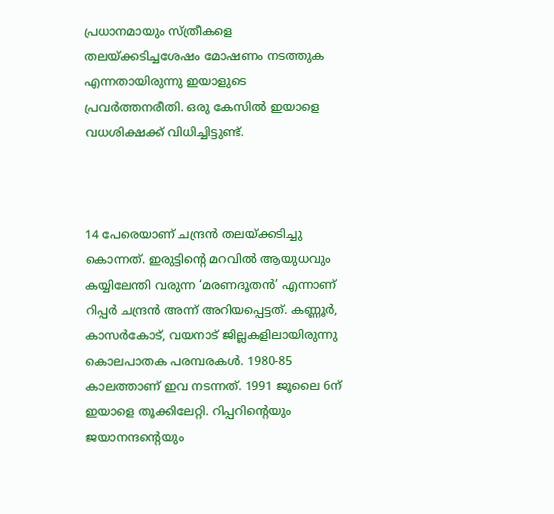പ്രധാനമായും സ്ത്രീകളെ തലയ്ക്കടിച്ചശേഷം മോഷണം നടത്തുക എന്നതായിരുന്നു ഇയാളുടെ പ്രവര്‍ത്തനരീതി. ഒരു കേസിൽ ഇയാളെ വധശിക്ഷക്ക് വിധിച്ചിട്ടുണ്ട്.



14 പേരെയാണ് ചന്ദ്രന്‍ തലയ്ക്കടിച്ചു കൊന്നത്. ഇരുട്ടിന്റെ മറവില്‍ ആയുധവും കയ്യിലേന്തി വരുന്ന ‘മരണദൂതന്‍’ എന്നാണ് റിപ്പര്‍ ചന്ദ്രൻ അന്ന് അറിയപ്പെട്ടത്. കണ്ണൂര്‍, കാസര്‍കോട്, വയനാട് ജില്ലകളിലായിരുന്നു കൊലപാതക പരമ്പരകൾ. 1980-85 കാലത്താണ് ഇവ നടന്നത്. 1991 ജൂലൈ 6ന് ഇയാളെ തൂക്കിലേറ്റി. റിപ്പറിൻ്റെയും ജയാനന്ദൻ്റെയും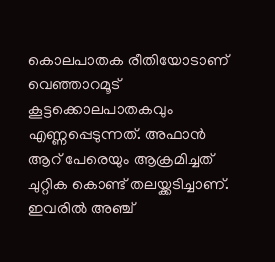കൊലപാതക രീതിയോടാണ് വെഞ്ഞാറമൂട് കൂട്ടക്കൊലപാതകവും എണ്ണപ്പെടുന്നത്. അഫാൻ ആറ് പേരെയും ആക്രമിച്ചത് ചുറ്റിക കൊണ്ട് തലയ്ക്കടിച്ചാണ്. ഇവരിൽ അഞ്ച്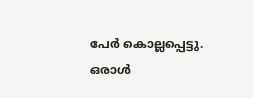പേർ കൊല്ലപ്പെട്ടു. ഒരാൾ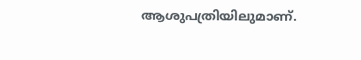ആശുപത്രിയിലുമാണ്.